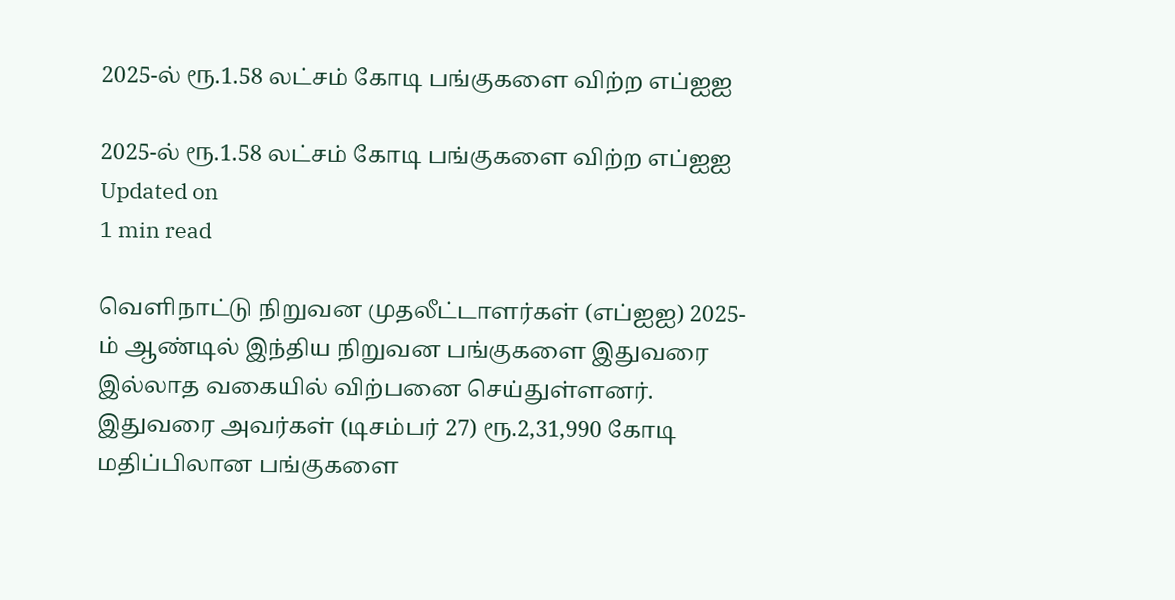2025-ல் ரூ.1.58 லட்சம் கோடி பங்குகளை விற்ற எப்ஐஐ

2025-ல் ரூ.1.58 லட்சம் கோடி பங்குகளை விற்ற எப்ஐஐ
Updated on
1 min read

வெளிநாட்டு நிறுவன முதலீட்டாளர்கள் (எப்ஐஐ) 2025-ம் ஆண்டில் இந்திய நிறுவன பங்குகளை இதுவரை இல்லாத வகையில் விற்பனை செய்துள்ளனர். இதுவரை அவர்கள் (டிசம்பர் 27) ரூ.2,31,990 கோடி மதிப்பிலான பங்குகளை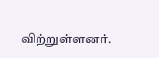விற்றுள்ளனர்.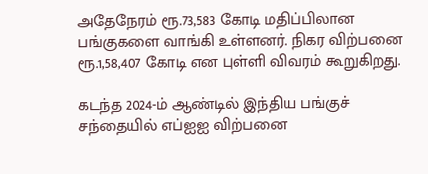அதேநேரம் ரூ.73,583 கோடி மதிப்பிலான பங்குகளை வாங்கி உள்ளனர். நிகர விற்பனை ரூ.1,58,407 கோடி என புள்ளி விவரம் கூறுகிறது.

கடந்த 2024-ம் ஆண்டில் இந்திய பங்குச் சந்தையில் எப்ஐஐ விற்பனை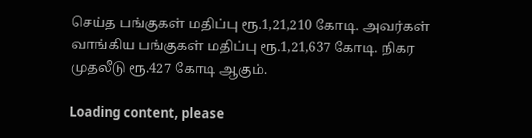செய்த பங்குகள் மதிப்பு ரூ.1,21,210 கோடி. அவர்கள் வாங்கிய பங்குகள் மதிப்பு ரூ.1,21,637 கோடி. நிகர முதலீடு ரூ.427 கோடி ஆகும்.

Loading content, please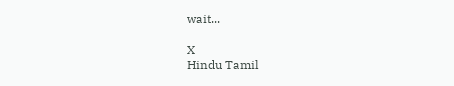wait...

X
Hindu Tamil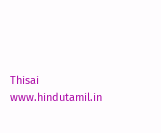Thisai
www.hindutamil.in